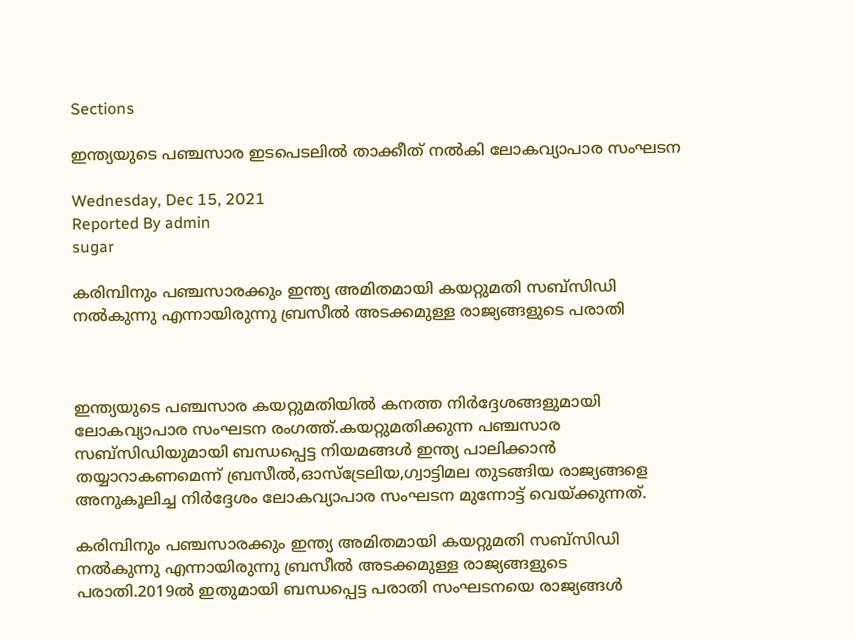Sections

ഇന്ത്യയുടെ പഞ്ചസാര ഇടപെടലില്‍ താക്കീത് നല്‍കി ലോകവ്യാപാര സംഘടന

Wednesday, Dec 15, 2021
Reported By admin
sugar

കരിമ്പിനും പഞ്ചസാരക്കും ഇന്ത്യ അമിതമായി കയറ്റുമതി സബ്‌സിഡി നല്‍കുന്നു എന്നായിരുന്നു ബ്രസീല്‍ അടക്കമുള്ള രാജ്യങ്ങളുടെ പരാതി



ഇന്ത്യയുടെ പഞ്ചസാര കയറ്റുമതിയില്‍ കനത്ത നിര്‍ദ്ദേശങ്ങളുമായി ലോകവ്യാപാര സംഘടന രംഗത്ത്.കയറ്റുമതിക്കുന്ന പഞ്ചസാര സബ്‌സിഡിയുമായി ബന്ധപ്പെട്ട നിയമങ്ങള്‍ ഇന്ത്യ പാലിക്കാന്‍ തയ്യാറാകണമെന്ന് ബ്രസീല്‍,ഓസ്‌ട്രേലിയ,ഗ്വാട്ടിമല തുടങ്ങിയ രാജ്യങ്ങളെ അനുകൂലിച്ച നിര്‍ദ്ദേശം ലോകവ്യാപാര സംഘടന മുന്നോട്ട് വെയ്ക്കുന്നത്.

കരിമ്പിനും പഞ്ചസാരക്കും ഇന്ത്യ അമിതമായി കയറ്റുമതി സബ്‌സിഡി നല്‍കുന്നു എന്നായിരുന്നു ബ്രസീല്‍ അടക്കമുള്ള രാജ്യങ്ങളുടെ പരാതി.2019ല്‍ ഇതുമായി ബന്ധപ്പെട്ട പരാതി സംഘടനയെ രാജ്യങ്ങള്‍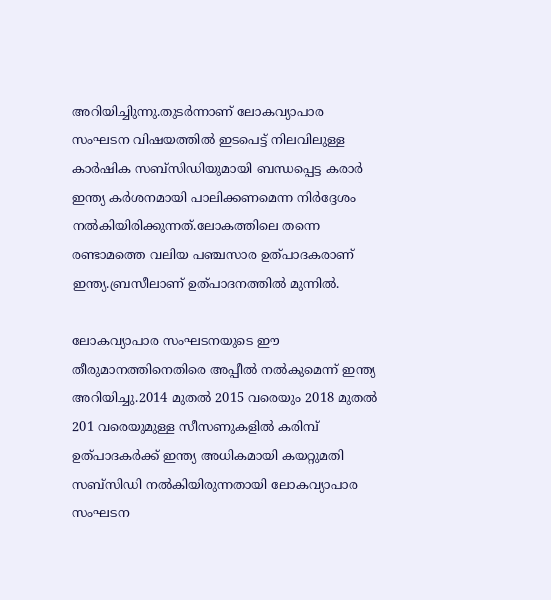അറിയിച്ചിുന്നു.തുടര്‍ന്നാണ് ലോകവ്യാപാര സംഘടന വിഷയത്തില്‍ ഇടപെട്ട് നിലവിലുള്ള കാര്‍ഷിക സബ്‌സിഡിയുമായി ബന്ധപ്പെട്ട കരാര്‍ ഇന്ത്യ കര്‍ശനമായി പാലിക്കണമെന്ന നിര്‍ദ്ദേശം നല്‍കിയിരിക്കുന്നത്.ലോകത്തിലെ തന്നെ രണ്ടാമത്തെ വലിയ പഞ്ചസാര ഉത്പാദകരാണ് ഇന്ത്യ.ബ്രസീലാണ് ഉത്പാദനത്തില്‍ മുന്നില്‍.

ലോകവ്യാപാര സംഘടനയുടെ ഈ തീരുമാനത്തിനെതിരെ അപ്പീല്‍ നല്‍കുമെന്ന് ഇന്ത്യ അറിയിച്ചു.2014 മുതല്‍ 2015 വരെയും 2018 മുതല്‍ 201 വരെയുമുള്ള സീസണുകളില്‍ കരിമ്പ് ഉത്പാദകര്‍ക്ക് ഇന്ത്യ അധികമായി കയറ്റുമതി സബ്‌സിഡി നല്‍കിയിരുന്നതായി ലോകവ്യാപാര സംഘടന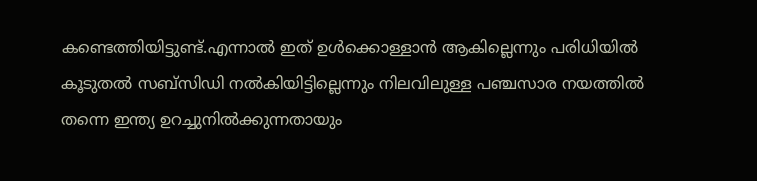കണ്ടെത്തിയിട്ടുണ്ട്.എന്നാല്‍ ഇത് ഉള്‍ക്കൊള്ളാന്‍ ആകില്ലെന്നും പരിധിയില്‍ കൂടുതല്‍ സബ്‌സിഡി നല്‍കിയിട്ടില്ലെന്നും നിലവിലുള്ള പഞ്ചസാര നയത്തില്‍ തന്നെ ഇന്ത്യ ഉറച്ചുനില്‍ക്കുന്നതായും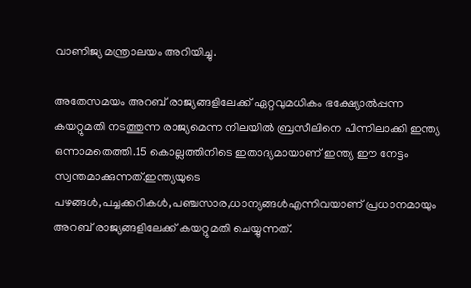വാണിജ്യ മന്ത്രാലയം അറിയിച്ചു.

അതേസമയം അറബ് രാജ്യങ്ങളിലേക്ക് ഏറ്റവുമധികം ഭക്ഷ്യോല്‍പ്പന്ന കയറ്റുമതി നടത്തുന്ന രാജ്യമെന്ന നിലയില്‍ ബ്രസീലിനെ പിന്നിലാക്കി ഇന്ത്യ ഒന്നാമതെത്തി.15 കൊല്ലത്തിനിടെ ഇതാദ്യമായാണ് ഇന്ത്യ ഈ നേട്ടം സ്വന്തമാക്കുന്നത്.ഇന്ത്യയുടെ പഴങ്ങള്‍,പച്ചക്കറികള്‍,പഞ്ചസാര,ധാന്യങ്ങള്‍എന്നിവയാണ് പ്രധാനമായും അറബ് രാജ്യങ്ങളിലേക്ക് കയറ്റുമതി ചെയ്യുന്നത്.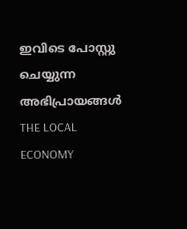ഇവിടെ പോസ്റ്റു ചെയ്യുന്ന അഭിപ്രായങ്ങൾ THE LOCAL ECONOMY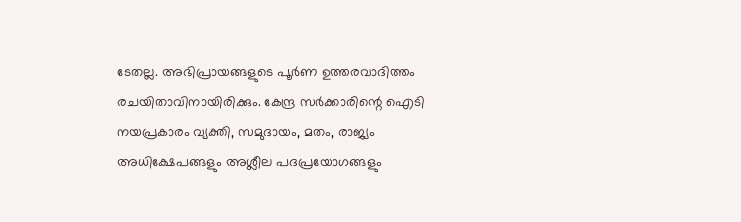ടേതല്ല. അഭിപ്രായങ്ങളുടെ പൂർണ ഉത്തരവാദിത്തം രചയിതാവിനായിരിക്കും. കേന്ദ്ര സർക്കാരിന്റെ ഐടി നയപ്രകാരം വ്യക്തി, സമുദായം, മതം, രാജ്യം അധിക്ഷേപങ്ങളും അശ്ലീല പദപ്രയോഗങ്ങളും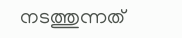നടത്തുന്നത്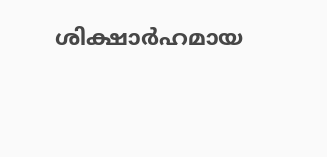ശിക്ഷാർഹമായ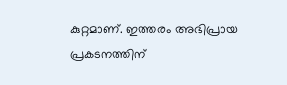കുറ്റമാണ്. ഇത്തരം അഭിപ്രായ പ്രകടനത്തിന്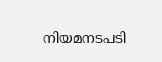നിയമനടപടി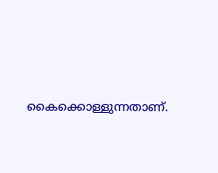കൈക്കൊള്ളുന്നതാണ്.